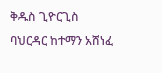ቅዱስ ጊዮርጊስ ባህርዳር ከተማን አሸነፈ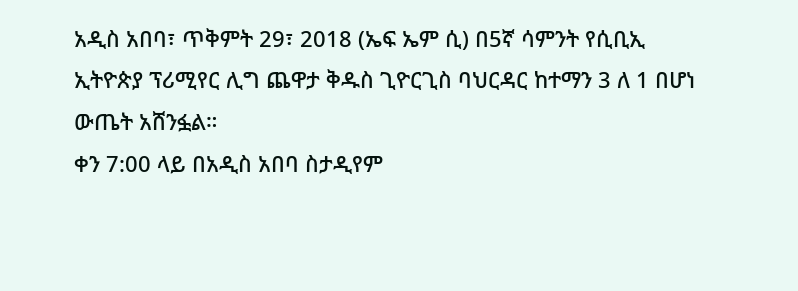አዲስ አበባ፣ ጥቅምት 29፣ 2018 (ኤፍ ኤም ሲ) በ5ኛ ሳምንት የሲቢኢ ኢትዮጵያ ፕሪሚየር ሊግ ጨዋታ ቅዱስ ጊዮርጊስ ባህርዳር ከተማን 3 ለ 1 በሆነ ውጤት አሸንፏል።
ቀን 7:00 ላይ በአዲስ አበባ ስታዲየም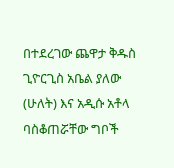በተደረገው ጨዋታ ቅዱስ ጊዮርጊስ አቤል ያለው (ሁለት) እና አዲሱ አቶላ ባስቆጠሯቸው ግቦች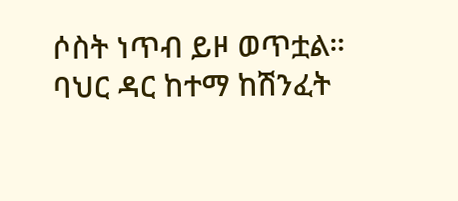ሶስት ነጥብ ይዞ ወጥቷል።
ባህር ዳር ከተማ ከሽንፈት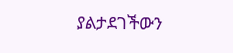ያልታደገችውን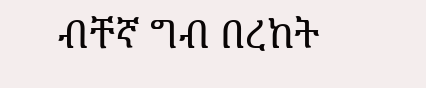ብቸኛ ግብ በረከት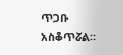ጥጋቡ አስቆጥሯል።